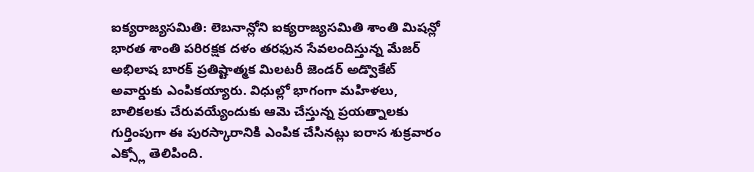ఐక్యరాజ్యసమితి: లెబనాన్లోని ఐక్యరాజ్యసమితి శాంతి మిషన్లో భారత శాంతి పరిరక్షక దళం తరఫున సేవలందిస్తున్న మేజర్ అభిలాష బారక్ ప్రతిష్టాత్మక మిలటరీ జెండర్ అడ్వొకేట్ అవార్డుకు ఎంపికయ్యారు. విధుల్లో భాగంగా మహిళలు, బాలికలకు చేరువయ్యేందుకు ఆమె చేస్తున్న ప్రయత్నాలకు గుర్తింపుగా ఈ పురస్కారానికి ఎంపిక చేసినట్లు ఐరాస శుక్రవారం ఎక్స్లో తెలిపింది.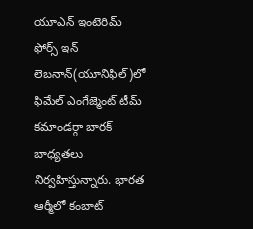యూఎన్ ఇంటెరిమ్ ఫోర్స్ ఇన్ లెబనాన్(యూనిఫిల్)లో ఫిమేల్ ఎంగేజ్మెంట్ టీమ్ కమాండర్గా బారక్ బాధ్యతలు నిర్వహిస్తున్నారు. భారత ఆర్మీలో కంబాట్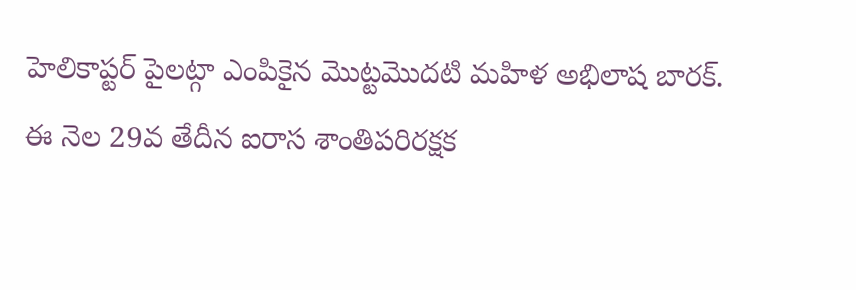హెలికాప్టర్ పైలట్గా ఎంపికైన మొట్టమొదటి మహిళ అభిలాష బారక్. ఈ నెల 29వ తేదీన ఐరాస శాంతిపరిరక్షక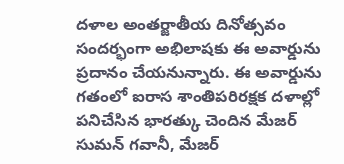దళాల అంతర్జాతీయ దినోత్సవం సందర్భంగా అభిలాషకు ఈ అవార్డును ప్రదానం చేయనున్నారు. ఈ అవార్డును గతంలో ఐరాస శాంతిపరిరక్షక దళాల్లో పనిచేసిన భారత్కు చెందిన మేజర్ సుమన్ గవానీ, మేజర్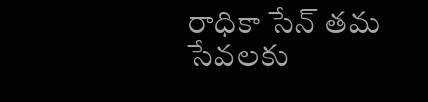రాధికా సేన్ తమ సేవలకు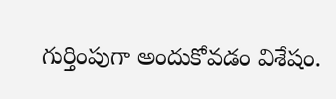గుర్తింపుగా అందుకోవడం విశేషం.